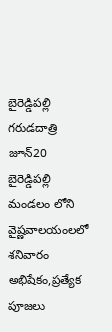బైరెడ్డిపల్లి గరుడదాత్రి జూన్20
బైరెడ్డిపల్లి మండలం లోని వైష్ణవాలయంలలో శనివారం అభిషేకం,ప్రత్యేక పూజలు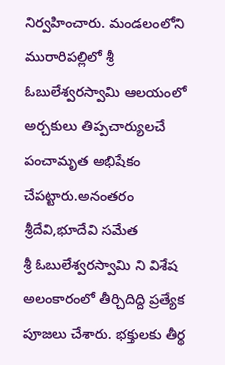నిర్వహించారు. మండలంలోని మురారిపల్లిలో శ్రీ ఓబులేశ్వరస్వామి ఆలయంలో అర్చకులు తిప్పచార్యులచే పంచామృత అభిషేకం చేపట్టారు.అనంతరం శ్రీదేవి,భూదేవి సమేత
శ్రీ ఓబులేశ్వరస్వామి ని విశేష అలంకారంలో తీర్చిదిద్ది ప్రత్యేక పూజలు చేశారు. భక్తులకు తీర్థ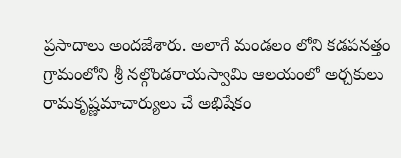ప్రసాదాలు అందజేశారు. అలాగే మండలం లోని కడపనత్తం గ్రామంలోని శ్రీ నల్గొండరాయస్వామి ఆలయంలో అర్చకులు రామకృష్ణమాచార్యులు చే అభిషేకం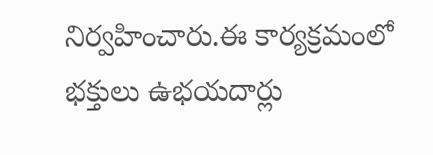నిర్వహించారు.ఈ కార్యక్రమంలో భక్తులు ఉభయదార్లు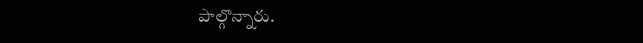పాల్గొన్నారు.